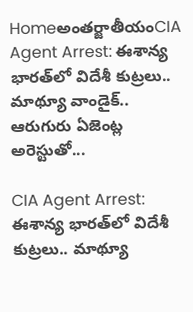Homeఅంతర్జాతీయంCIA Agent Arrest: ఈశాన్య భారత్‌లో విదేశీ కుట్రలు.. మాథ్యూ వాండైక్‌.. ఆరుగురు ఏజెంట్ల అరెస్టుతో...

CIA Agent Arrest: ఈశాన్య భారత్‌లో విదేశీ కుట్రలు.. మాథ్యూ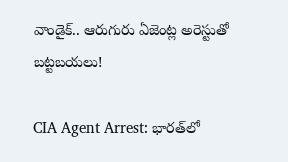వాండైక్‌.. ఆరుగురు ఏజెంట్ల అరెస్టుతో బట్టబయలు!

CIA Agent Arrest: భారత్‌లో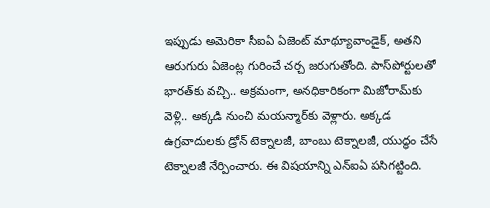ఇప్పుడు అమెరికా సీఐఏ ఏజెంట్‌ మాథ్యూవాండైక్, అతని ఆరుగురు ఏజెంట్ల గురించే చర్చ జరుగుతోంది. పాస్‌పోర్టులతో భారత్‌కు వచ్చి.. అక్రమంగా, అనధికారికంగా మిజోరామ్‌కు వెళ్లి.. అక్కడి నుంచి మయన్మార్‌కు వెళ్లారు. అక్కడ ఉగ్రవాదులకు డ్రోన్‌ టెక్నాలజీ, బాంబు టెక్నాలజీ, యుద్ధం చేసే టెక్నాలజీ నేర్పించారు. ఈ విషయాన్ని ఎన్‌ఐఏ పసిగట్టింది.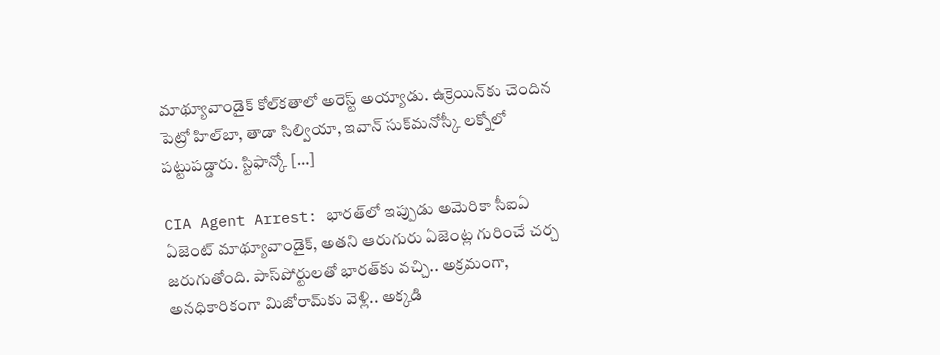మాథ్యూవాండైక్‌ కోల్‌కతాలో అరెస్ట్‌ అయ్యాడు. ఉక్రెయిన్‌కు చెందిన పెట్రో హిల్‌బా, తాడా సిల్వియా, ఇవాన్‌ సుక్‌మనోస్కీ లక్నోలో పట్టుపడ్డారు. స్టిఫాన్కో […]

CIA Agent Arrest: భారత్‌లో ఇప్పుడు అమెరికా సీఐఏ ఏజెంట్‌ మాథ్యూవాండైక్, అతని ఆరుగురు ఏజెంట్ల గురించే చర్చ జరుగుతోంది. పాస్‌పోర్టులతో భారత్‌కు వచ్చి.. అక్రమంగా, అనధికారికంగా మిజోరామ్‌కు వెళ్లి.. అక్కడి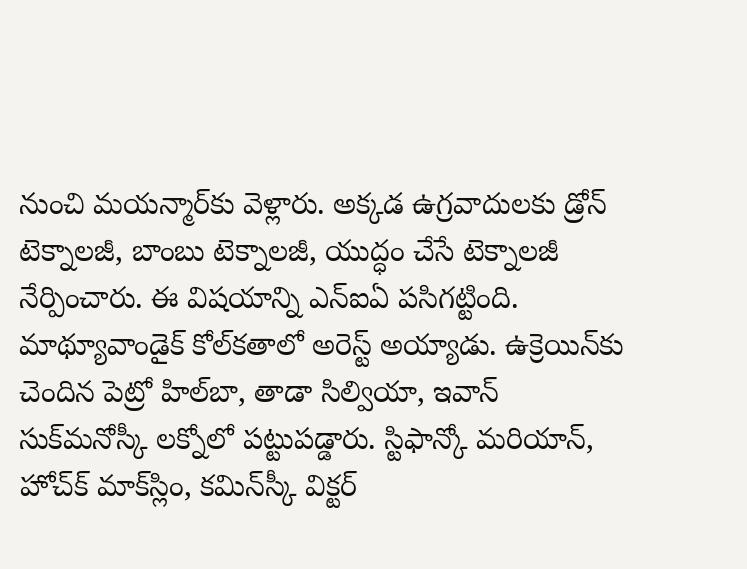నుంచి మయన్మార్‌కు వెళ్లారు. అక్కడ ఉగ్రవాదులకు డ్రోన్‌ టెక్నాలజీ, బాంబు టెక్నాలజీ, యుద్ధం చేసే టెక్నాలజీ నేర్పించారు. ఈ విషయాన్ని ఎన్‌ఐఏ పసిగట్టింది. మాథ్యూవాండైక్‌ కోల్‌కతాలో అరెస్ట్‌ అయ్యాడు. ఉక్రెయిన్‌కు చెందిన పెట్రో హిల్‌బా, తాడా సిల్వియా, ఇవాన్‌ సుక్‌మనోస్కీ లక్నోలో పట్టుపడ్డారు. స్టిఫాన్కో మరియాన్, హోచ్‌క్‌ మాక్‌స్లిం, కమిన్‌స్కీ విక్టర్‌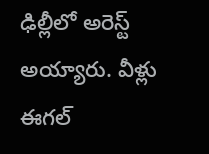ఢిల్లీలో అరెస్ట్‌ అయ్యారు. వీళ్లు ఈగల్‌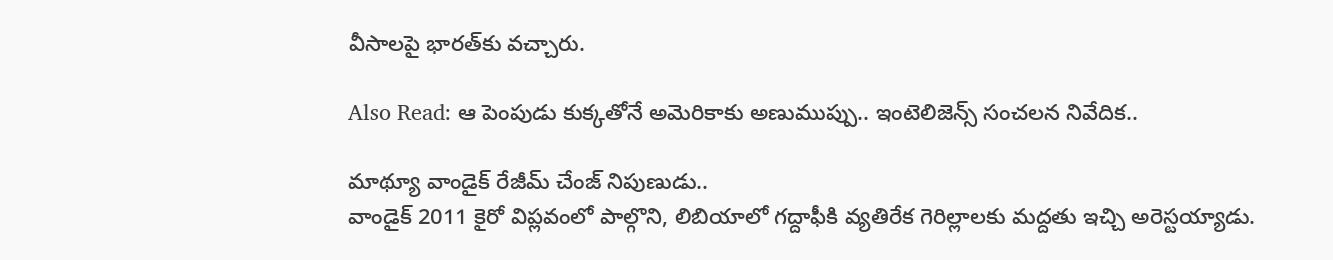వీసాలపై భారత్‌కు వచ్చారు.

Also Read: ఆ పెంపుడు కుక్కతోనే అమెరికాకు అణుముప్పు.. ఇంటెలిజెన్స్‌ సంచలన నివేదిక..

మాథ్యూ వాండైక్‌ రేజీమ్‌ చేంజ్‌ నిపుణుడు..
వాండైక్‌ 2011 కైరో విప్లవంలో పాల్గొని, లిబియాలో గద్దాఫీకి వ్యతిరేక గెరిల్లాలకు మద్దతు ఇచ్చి అరెస్టయ్యాడు.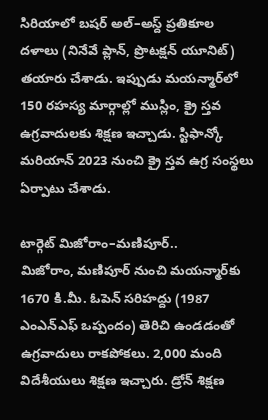సిరియాలో బషర్‌ అల్‌–అస్ద్‌ ప్రతికూల దళాలు (నినేవే ప్లాన్, ప్రొటక్షన్‌ యూనిట్‌) తయారు చేశాడు. ఇప్పుడు మయన్మార్‌లో 150 రహస్య మార్గాల్లో ముస్లిం, క్రై స్తవ ఉగ్రవాదులకు శిక్షణ ఇచ్చాడు. స్టిఫాన్కో మరియాన్‌ 2023 నుంచి క్రై స్తవ ఉగ్ర సంస్థలు ఏర్పాటు చేశాడు.

టార్గెట్‌ మిజోరాం–మణిపూర్‌..
మిజోరాం, మణిపూర్‌ నుంచి మయన్మార్‌కు 1670 కి.మీ. ఓపెన్‌ సరిహద్దు (1987 ఎంఎన్‌ఎఫ్‌ ఒప్పందం) తెరిచి ఉండడంతో ఉగ్రవాదులు రాకపోకలు. 2,000 మంది విదేశీయులు శిక్షణ ఇచ్చారు. డ్రోన్‌ శిక్షణ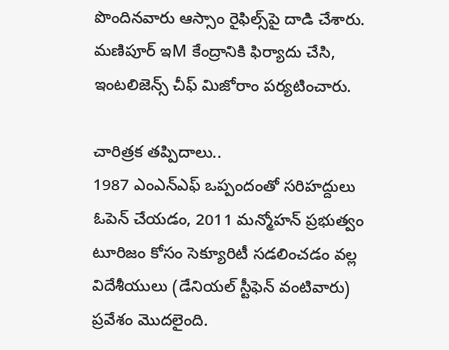పొందినవారు ఆస్సాం రైఫిల్స్‌పై దాడి చేశారు. మణిపూర్‌ ఇM కేంద్రానికి ఫిర్యాదు చేసి, ఇంటలిజెన్స్‌ చీఫ్‌ మిజోరాం పర్యటించారు.

చారిత్రక తప్పిదాలు..
1987 ఎంఎన్‌ఎఫ్‌ ఒప్పందంతో సరిహద్దులు ఓపెన్‌ చేయడం, 2011 మన్మోహన్‌ ప్రభుత్వం టూరిజం కోసం సెక్యూరిటీ సడలించడం వల్ల విదేశీయులు (డేనియల్‌ స్టీఫెన్‌ వంటివారు) ప్రవేశం మొదలైంది.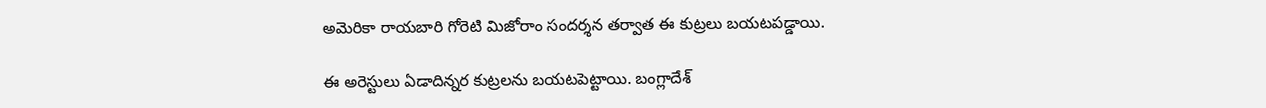అమెరికా రాయబారి గోరెటి మిజోరాం సందర్శన తర్వాత ఈ కుట్రలు బయటపడ్డాయి.

ఈ అరెస్టులు ఏడాదిన్నర కుట్రలను బయటపెట్టాయి. బంగ్లాదేశ్‌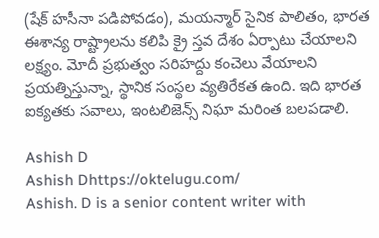(షేక్‌ హసీనా పడిపోవడం), మయన్మార్‌ సైనిక పాలితం, భారత ఈశాన్య రాష్ట్రాలను కలిపి క్రై స్తవ దేశం ఏర్పాటు చేయాలని లక్ష్యం. మోదీ ప్రభుత్వం సరిహద్దు కంచెలు వేయాలని ప్రయత్నిస్తున్నా, స్థానిక సంస్థల వ్యతిరేకత ఉంది. ఇది భారత ఐక్యతకు సవాలు, ఇంటలిజెన్స్‌ నిఘా మరింత బలపడాలి.

Ashish D
Ashish Dhttps://oktelugu.com/
Ashish. D is a senior content writer with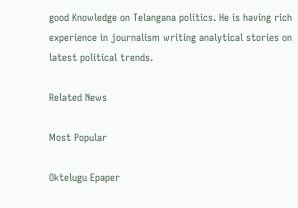good Knowledge on Telangana politics. He is having rich experience in journalism writing analytical stories on latest political trends.

Related News

Most Popular

Oktelugu Epaper